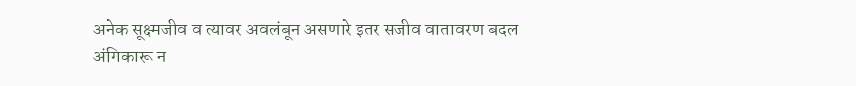अनेक सूक्ष्मजीव व त्यावर अवलंबून असणारे इतर सजीव वातावरण बदल अंगिकारू न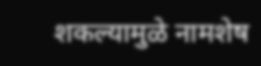शकल्यामुळे नामशेष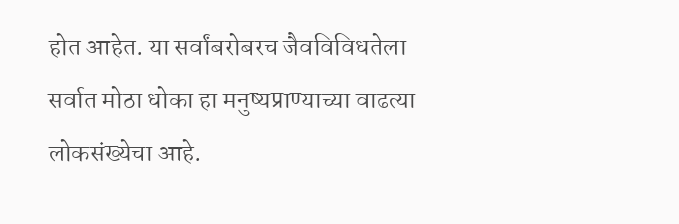होत आहेत. या सर्वांबरोबरच जैवविविधतेला सर्वात मोठा धोका हा मनुष्यप्राण्याच्या वाढत्या लोकसंख्येचा आहे.